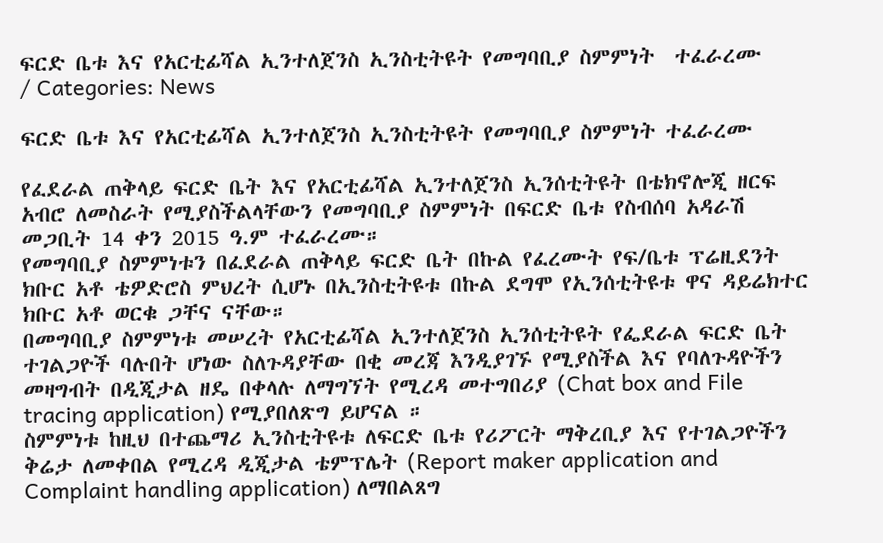ፍርድ ቤቱ እና የአርቲፊሻል ኢንተለጀንስ ኢንስቲትዩት የመግባቢያ ስምምነት  ተፈራረሙ
/ Categories: News

ፍርድ ቤቱ እና የአርቲፊሻል ኢንተለጀንስ ኢንስቲትዩት የመግባቢያ ስምምነት ተፈራረሙ

የፈደራል ጠቅላይ ፍርድ ቤት እና የአርቲፊሻል ኢንተለጀንስ ኢንሰቲትዩት በቴክኖሎጂ ዘርፍ አብሮ ለመስራት የሚያስችልላቸውን የመግባቢያ ስምምነት በፍርድ ቤቱ የስብሰባ አዳራሽ መጋቢት 14 ቀን 2015 ዓ.ም ተፈራረሙ።
የመግባቢያ ስምምነቱን በፈደራል ጠቅላይ ፍርድ ቤት በኩል የፈረሙት የፍ/ቤቱ ፕሬዚደንት ክቡር አቶ ቴዎድሮስ ምህረት ሲሆኑ በኢንስቲትዩቱ በኩል ደግሞ የኢንሰቲትዩቱ ዋና ዳይሬክተር ክቡር አቶ ወርቁ ጋቸና ናቸው።
በመግባቢያ ስምምነቱ መሠረት የአርቲፊሻል ኢንተለጀንስ ኢንሰቲትዩት የፌደራል ፍርድ ቤት ተገልጋዮች ባሉበት ሆነው ስለጉዳያቸው በቂ መረጃ እንዲያገኙ የሚያስችል እና የባለጉዳዮችን መዛግብት በዲጂታል ዘዴ በቀላሉ ለማግኘት የሚረዳ መተግበሪያ (Chat box and File tracing application) የሚያበለጽግ ይሆናል ።
ስምምነቱ ከዚህ በተጨማሪ ኢንስቲትዩቱ ለፍርድ ቤቱ የሪፖርት ማቅረቢያ እና የተገልጋዮችን ቅሬታ ለመቀበል የሚረዳ ዲጂታል ቴምፕሌት (Report maker application and Complaint handling application) ለማበልጸግ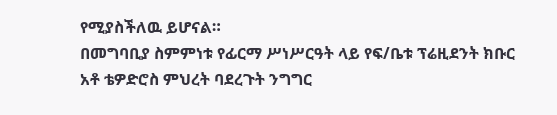የሚያስችለዉ ይሆናል።
በመግባቢያ ስምምነቱ የፊርማ ሥነሥርዓት ላይ የፍ/ቤቱ ፕሬዚደንት ክቡር አቶ ቴዎድሮስ ምህረት ባደረጉት ንግግር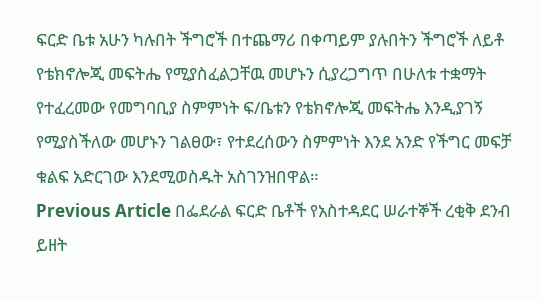ፍርድ ቤቱ አሁን ካሉበት ችግሮች በተጨማሪ በቀጣይም ያሉበትን ችግሮች ለይቶ የቴክኖሎጂ መፍትሔ የሚያስፈልጋቸዉ መሆኑን ሲያረጋግጥ በሁለቱ ተቋማት የተፈረመው የመግባቢያ ስምምነት ፍ/ቤቱን የቴክኖሎጂ መፍትሔ እንዲያገኝ የሚያስችለው መሆኑን ገልፀው፣ የተደረሰውን ስምምነት እንደ አንድ የችግር መፍቻ ቁልፍ አድርገው እንደሚወስዱት አስገንዝበዋል።
Previous Article በፌደራል ፍርድ ቤቶች የአስተዳደር ሠራተኞች ረቂቅ ደንብ ይዘት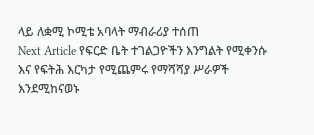ላይ ለቋሚ ኮሚቴ አባላት ማብራሪያ ተሰጠ
Next Article የፍርድ ቤት ተገልጋዮችን እንግልት የሚቀንሱ እና የፍትሕ እርካታ የሚጨምሩ የማሻሻያ ሥራዎች እንደሚከናወኑ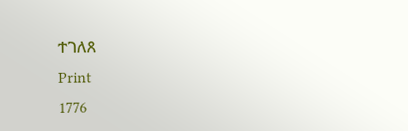ተገለጸ
Print
1776